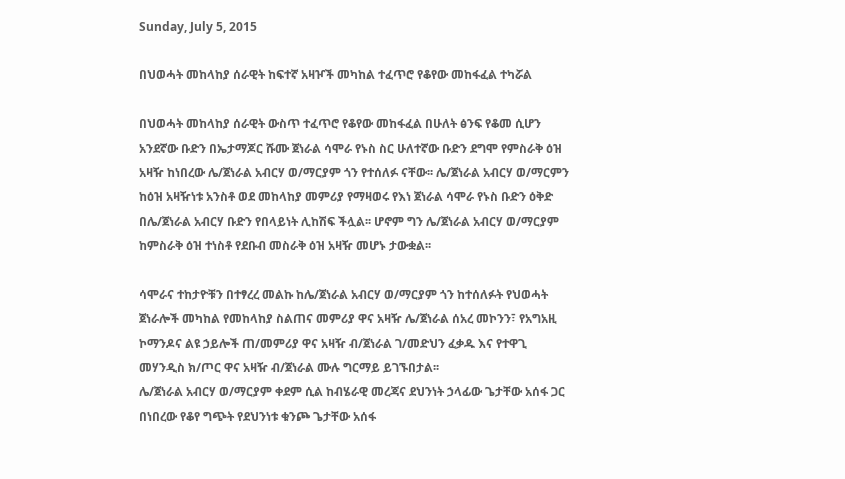Sunday, July 5, 2015

በህወሓት መከላከያ ሰራዊት ከፍተኛ አዛዦች መካከል ተፈጥሮ የቆየው መከፋፈል ተካሯል

በህወሓት መከላከያ ሰራዊት ውስጥ ተፈጥሮ የቆየው መከፋፈል በሁለት ፅንፍ የቆመ ሲሆን አንደኛው ቡድን በኤታማጆር ሹሙ ጀነራል ሳሞራ የኑስ ስር ሁለተኛው ቡድን ደግሞ የምስራቅ ዕዝ አዛዥ ከነበረው ሌ/ጀነራል አብርሃ ወ/ማርያም ጎን የተሰለፉ ናቸው፡፡ ሌ/ጀነራል አብርሃ ወ/ማርምን ከዕዝ አዛዥነቱ አንስቶ ወደ መከላከያ መምሪያ የማዛወሩ የእነ ጀነራል ሳሞራ የኑስ ቡድን ዕቅድ በሌ/ጀነራል አብርሃ ቡድን የበላይነት ሊከሽፍ ችሏል፡፡ ሆኖም ግን ሌ/ጀነራል አብርሃ ወ/ማርያም ከምስራቅ ዕዝ ተነስቶ የደቡብ መስራቅ ዕዝ አዛዥ መሆኑ ታውቋል፡፡

ሳሞራና ተከታዮቹን በተፃረረ መልኩ ከሌ/ጀነራል አብርሃ ወ/ማርያም ጎን ከተሰለፉት የህወሓት ጀነራሎች መካከል የመከላከያ ስልጠና መምሪያ ዋና አዛዥ ሌ/ጀነራል ሰአረ መኮንን፣ የአግአዚ ኮማንዶና ልዩ ኃይሎች ጠ/መምሪያ ዋና አዛዥ ብ/ጀነራል ገ/መድህን ፈቃዱ እና የተዋጊ መሃንዲስ ክ/ጦር ዋና አዛዥ ብ/ጀነራል ሙሉ ግርማይ ይገኙበታል፡፡
ሌ/ጀነራል አብርሃ ወ/ማርያም ቀደም ሲል ከብሄራዊ መረጃና ደህንነት ኃላፊው ጌታቸው አሰፋ ጋር በነበረው የቆየ ግጭት የደህንነቱ ቁንጮ ጌታቸው አሰፋ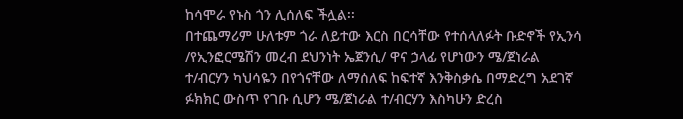ከሳሞራ የኑስ ጎን ሊሰለፍ ችሏል፡፡
በተጨማሪም ሁለቱም ጎራ ለይተው እርስ በርሳቸው የተሰላለፉት ቡድኖች የኢንሳ /የኢንፎርሜሽን መረብ ደህንነት ኤጀንሲ/ ዋና ኃላፊ የሆነውን ሜ/ጀነራል ተ/ብርሃን ካህሳዬን በየጎናቸው ለማሰለፍ ከፍተኛ እንቅስቃሴ በማድረግ አደገኛ ፉክክር ውስጥ የገቡ ሲሆን ሜ/ጀነራል ተ/ብርሃን እስካሁን ድረስ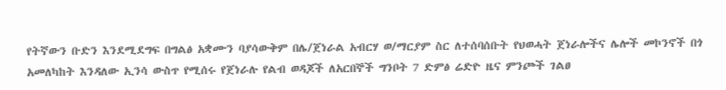የትኛውን ቡድን እንደሚደግፍ በግልፅ አቋሙን ባያሳውቅም በሌ/ጀነራል አብርሃ ወ/ማርያም ስር ለተሰባሰቡት የህወሓት ጀነራሎችና ሌሎች መኮንኖች በጎ አመለካከት እንዳለው ኢንሳ ውስጥ የሚሰሩ የጀነራሉ የልብ ወዳጆች ለአርበኞች ግንቦት 7 ድምፅ ሬድዮ ዜና ምንጮች ገልፀ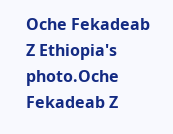Oche Fekadeab Z Ethiopia's photo.Oche Fekadeab Z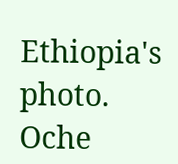Ethiopia's photo.
Oche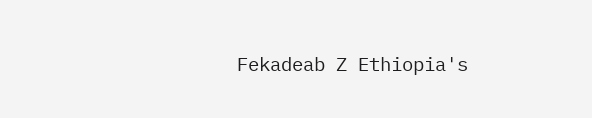Fekadeab Z Ethiopia's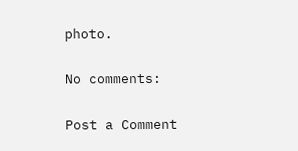photo.

No comments:

Post a Comment